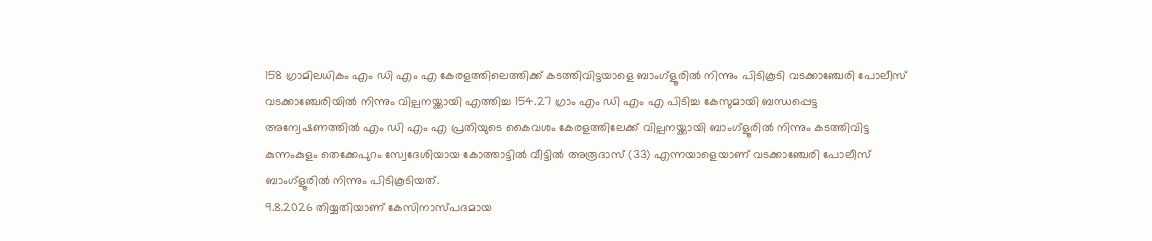158 ഗ്രാമിലധികം എം ഡി എം എ കേരളത്തിലെത്തിക്ക് കടത്തിവിട്ടയാളെ ബാംഗ്ളൂരിൽ നിന്നും പിടികൂടി വടക്കാഞ്ചേരി പോലീസ്
വടക്കാഞ്ചേരിയിൽ നിന്നും വില്പനയ്ക്കായി എത്തിച്ച 154.27 ഗ്രാം എം ഡി എം എ പിടിച്ച കേസുമായി ബന്ധപ്പെട്ട അന്വേഷണത്തിൽ എം ഡി എം എ പ്രതിയുടെ കൈവശം കേരളത്തിലേക്ക് വില്പനയ്ക്കായി ബാംഗ്ളൂരിൽ നിന്നും കടത്തിവിട്ട കുന്നംകുളം തെക്കേപുറം സ്വേദേശിയായ കോത്താട്ടിൽ വീട്ടിൽ അരൂദാസ് (33) എന്നയാളെയാണ് വടക്കാഞ്ചേരി പോലീസ് ബാംഗ്ളൂരിൽ നിന്നും പിടികൂടിയത്.
9.8.2026 തിയ്യതിയാണ് കേസിനാസ്പദമായ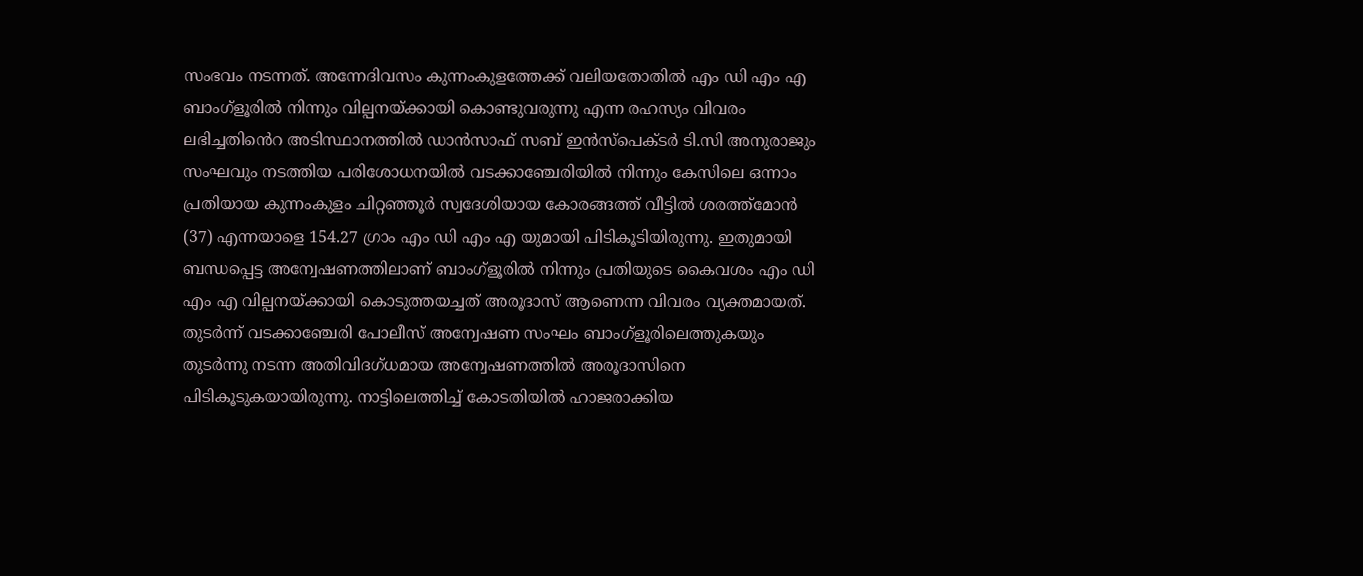സംഭവം നടന്നത്. അന്നേദിവസം കുന്നംകുളത്തേക്ക് വലിയതോതിൽ എം ഡി എം എ ബാംഗ്ളൂരിൽ നിന്നും വില്പനയ്ക്കായി കൊണ്ടുവരുന്നു എന്ന രഹസ്യം വിവരം ലഭിച്ചതിൻെറ അടിസ്ഥാനത്തിൽ ഡാൻസാഫ് സബ് ഇൻസ്പെക്ടർ ടി.സി അനുരാജും സംഘവും നടത്തിയ പരിശോധനയിൽ വടക്കാഞ്ചേരിയിൽ നിന്നും കേസിലെ ഒന്നാം പ്രതിയായ കുന്നംകുളം ചിറ്റഞ്ഞൂർ സ്വദേശിയായ കോരങ്ങത്ത് വീട്ടിൽ ശരത്ത്മോൻ (37) എന്നയാളെ 154.27 ഗ്രാം എം ഡി എം എ യുമായി പിടികൂടിയിരുന്നു. ഇതുമായി ബന്ധപ്പെട്ട അന്വേഷണത്തിലാണ് ബാംഗ്ളൂരിൽ നിന്നും പ്രതിയുടെ കൈവശം എം ഡി എം എ വില്പനയ്ക്കായി കൊടുത്തയച്ചത് അരൂദാസ് ആണെന്ന വിവരം വ്യക്തമായത്. തുടർന്ന് വടക്കാഞ്ചേരി പോലീസ് അന്വേഷണ സംഘം ബാംഗ്ളൂരിലെത്തുകയും തുടർന്നു നടന്ന അതിവിദഗ്ധമായ അന്വേഷണത്തിൽ അരൂദാസിനെ പിടികൂടുകയായിരുന്നു. നാട്ടിലെത്തിച്ച് കോടതിയിൽ ഹാജരാക്കിയ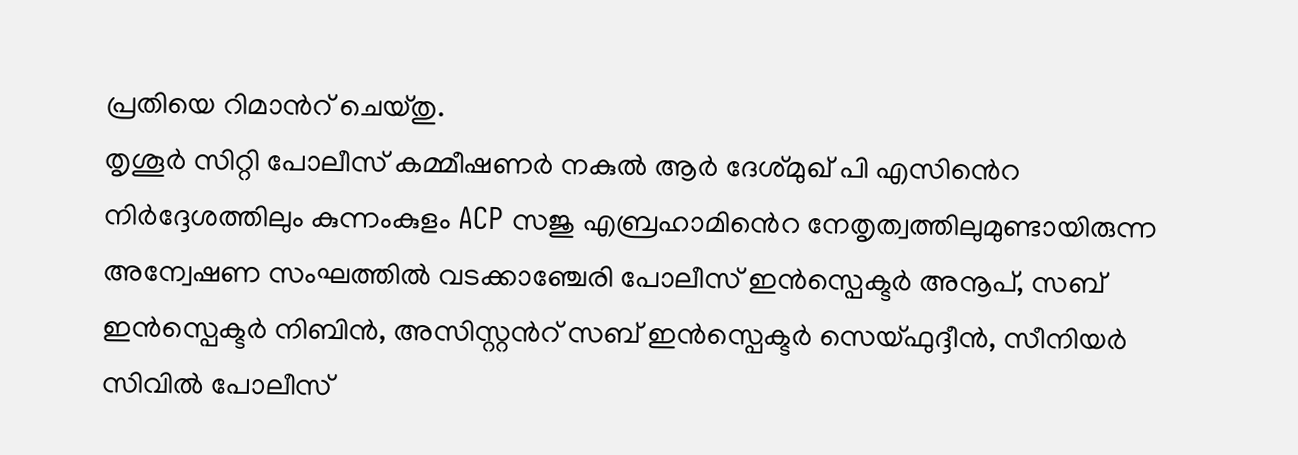പ്രതിയെ റിമാൻറ് ചെയ്തു.
തൃശൂർ സിറ്റി പോലീസ് കമ്മീഷണർ നകുൽ ആർ ദേശ്മുഖ് പി എസിൻെറ നിർദ്ദേശത്തിലും കുന്നംകുളം ACP സജു എബ്രഹാമിൻെറ നേതൃത്വത്തിലുമുണ്ടായിരുന്ന അന്വേഷണ സംഘത്തിൽ വടക്കാഞ്ചേരി പോലീസ് ഇൻസ്പെക്ടർ അനൂപ്, സബ് ഇൻസ്പെക്ടർ നിബിൻ, അസിസ്റ്റൻറ് സബ് ഇൻസ്പെക്ടർ സെയ്ഫുദ്ദീൻ, സീനിയർ സിവിൽ പോലീസ്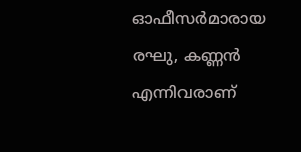ഓഫീസർമാരായ രഘു, കണ്ണൻ എന്നിവരാണ്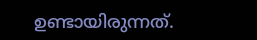ഉണ്ടായിരുന്നത്.